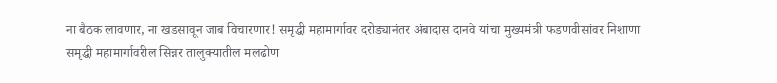ना बैठक लावणार, ना खडसावून जाब विचारणार! समृद्धी महामार्गावर दरोड्यानंतर अंबादास दानवे यांचा मुख्यमंत्री फडणवीसांवर निशाणा
समृद्धी महामार्गावरील सिन्नर तालुक्यातील मलढोण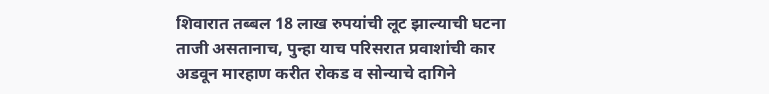शिवारात तब्बल 18 लाख रुपयांची लूट झाल्याची घटना ताजी असतानाच, पुन्हा याच परिसरात प्रवाशांची कार अडवून मारहाण करीत रोकड व सोन्याचे दागिने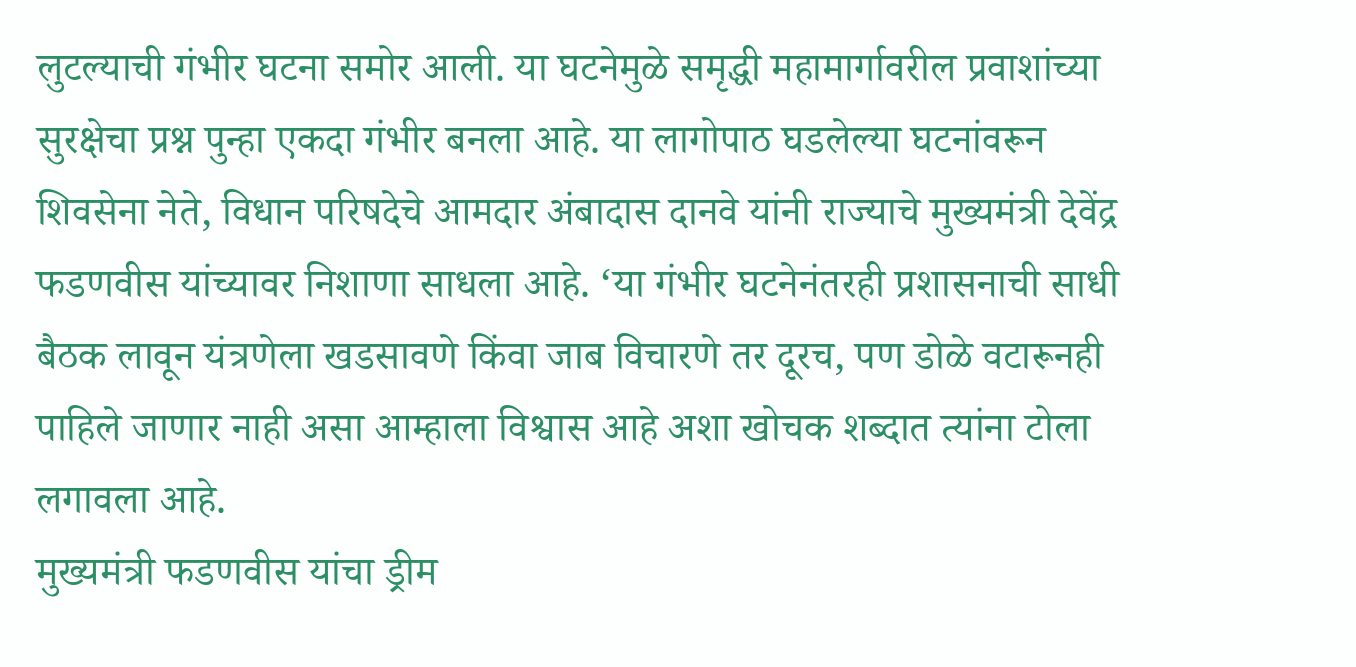लुटल्याची गंभीर घटना समोर आली. या घटनेमुळे समृद्धी महामार्गावरील प्रवाशांच्या सुरक्षेचा प्रश्न पुन्हा एकदा गंभीर बनला आहे. या लागोपाठ घडलेल्या घटनांवरून शिवसेना नेते, विधान परिषदेचे आमदार अंबादास दानवे यांनी राज्याचे मुख्यमंत्री देवेंद्र फडणवीस यांच्यावर निशाणा साधला आहे. ‘या गंभीर घटनेनंतरही प्रशासनाची साधी बैठक लावून यंत्रणेला खडसावणे किंवा जाब विचारणे तर दूरच, पण डोळे वटारूनही पाहिले जाणार नाही असा आम्हाला विश्वास आहे अशा खोचक शब्दात त्यांना टोला लगावला आहे.
मुख्यमंत्री फडणवीस यांचा ड्रीम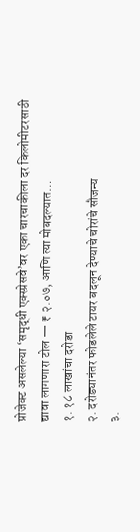प्रोजेक्ट असलेल्या ‘समृद्धी एक्स्प्रेसवे’वर एका चारचाकीला दर किलोमीटरसाठी द्यावा लागणारा टोल — ₹ २.०७, आणि त्या मोबदल्यात…
१. १८ लाखांचा दरोडा
२. दरोड्यानंतर फोडलेले टायर बदलून देण्याचे चोरांचे सौजन्य
३.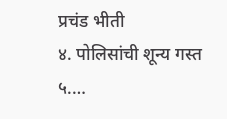प्रचंड भीती
४. पोलिसांची शून्य गस्त
५.…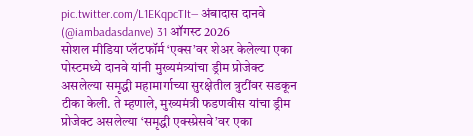pic.twitter.com/L1EKqpcTIt— अंबादास दानवे (@iambadasdanve) 31 ऑगस्ट 2026
सोशल मीडिया प्लॅटफॉर्म ‘एक्स’वर शेअर केलेल्या एका पोस्टमध्ये दानवे यांनी मुख्यमंत्र्यांचा ड्रीम प्रोजेक्ट असलेल्या समृद्धी महामार्गाच्या सुरक्षेतील त्रुटींवर सडकून टीका केली. ते म्हणाले, मुख्यमंत्री फडणवीस यांचा ड्रीम प्रोजेक्ट असलेल्या ‘समृद्धी एक्स्प्रेसवे’वर एका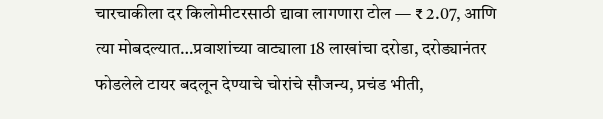चारचाकीला दर किलोमीटरसाठी द्यावा लागणारा टोल — ₹ 2.07, आणि त्या मोबदल्यात…प्रवाशांच्या वाट्याला 18 लाखांचा दरोडा, दरोड्यानंतर फोडलेले टायर बदलून देण्याचे चोरांचे सौजन्य, प्रचंड भीती,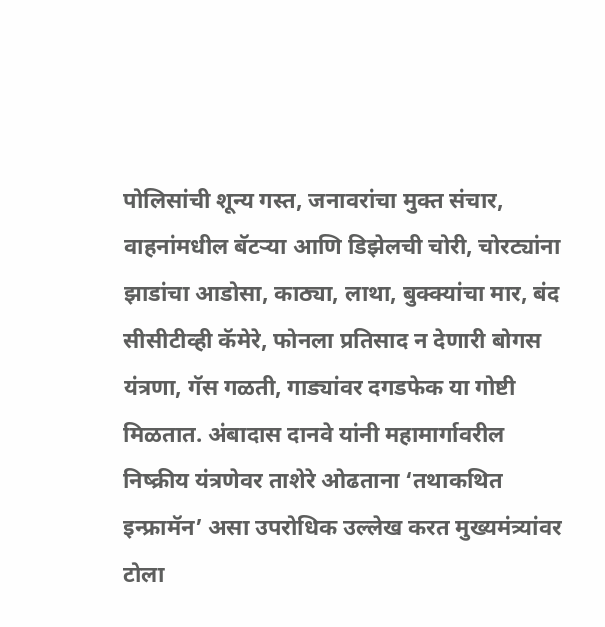पोलिसांची शून्य गस्त, जनावरांचा मुक्त संचार, वाहनांमधील बॅटऱ्या आणि डिझेलची चोरी, चोरट्यांना झाडांचा आडोसा, काठ्या, लाथा, बुक्क्यांचा मार, बंद सीसीटीव्ही कॅमेरे, फोनला प्रतिसाद न देणारी बोगस यंत्रणा, गॅस गळती, गाड्यांवर दगडफेक या गोष्टी मिळतात. अंबादास दानवे यांनी महामार्गावरील निष्क्रीय यंत्रणेवर ताशेरे ओढताना ‘तथाकथित इन्फ्रामॅन’ असा उपरोधिक उल्लेख करत मुख्यमंत्र्यांवर टोला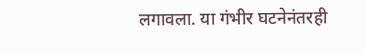लगावला. या गंभीर घटनेनंतरही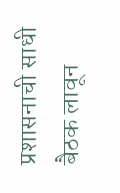प्रशासनाची साधी बैठक लावून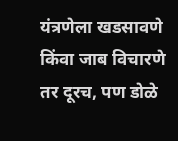यंत्रणेला खडसावणे किंवा जाब विचारणे तर दूरच, पण डोळे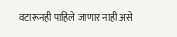वटारूनही पाहिले जाणार नाही असे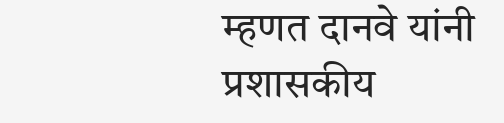म्हणत दानवे यांनी प्रशासकीय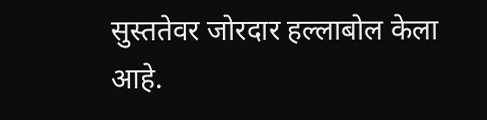सुस्ततेवर जोरदार हल्लाबोल केला आहे.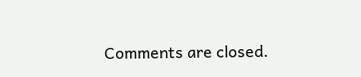Comments are closed.